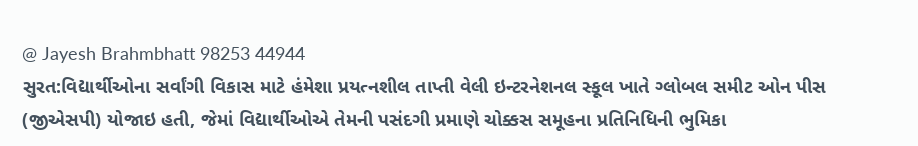@ Jayesh Brahmbhatt 98253 44944
સુરત:વિદ્યાર્થીઓના સર્વાંગી વિકાસ માટે હંમેશા પ્રયત્નશીલ તાપ્તી વેલી ઇન્ટરનેશનલ સ્કૂલ ખાતે ગ્લોબલ સમીટ ઓન પીસ (જીએસપી) યોજાઇ હતી, જેમાં વિદ્યાર્થીઓએ તેમની પસંદગી પ્રમાણે ચોક્કસ સમૂહના પ્રતિનિધિની ભુમિકા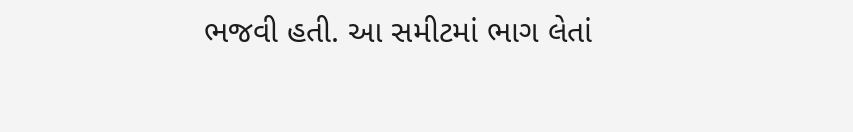ભજવી હતી. આ સમીટમાં ભાગ લેતાં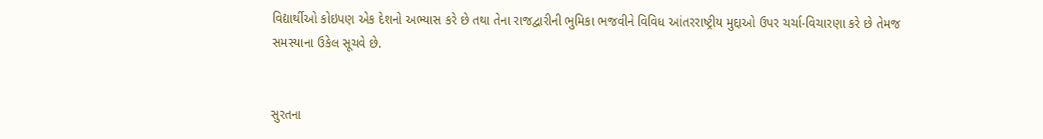વિદ્યાર્થીઓ કોઇપણ એક દેશનો અભ્યાસ કરે છે તથા તેના રાજદ્વારીની ભુમિકા ભજવીને વિવિધ આંતરરાષ્ટ્રીય મુદ્દાઓ ઉપર ચર્ચા-વિચારણા કરે છે તેમજ સમસ્યાના ઉકેલ સૂચવે છે.


સુરતના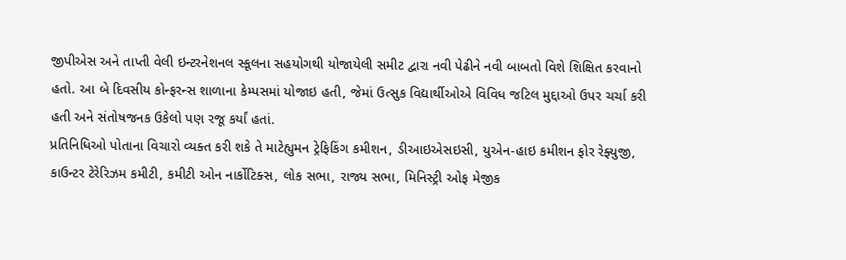જીપીએસ અને તાપ્તી વેલી ઇન્ટરનેશનલ સ્કૂલના સહયોગથી યોજાયેલી સમીટ દ્વારા નવી પેઢીને નવી બાબતો વિશે શિક્ષિત કરવાનો હતો. આ બે દિવસીય કોન્ફરન્સ શાળાના કેમ્પસમાં યોજાઇ હતી, જેમાં ઉત્સુક વિદ્યાર્થીઓએ વિવિધ જટિલ મુદ્દાઓ ઉપર ચર્ચા કરી હતી અને સંતોષજનક ઉકેલો પણ રજૂ કર્યાં હતાં.
પ્રતિનિધિઓ પોતાના વિચારો વ્યક્ત કરી શકે તે માટેહ્યુમન ટ્રેફિકિંગ કમીશન, ડીઆઇએસઇસી, યુએન-હાઇ કમીશન ફોર રેફ્યુજી, કાઉન્ટર ટેરેરિઝમ કમીટી, કમીટી ઓન નાર્કોટિક્સ, લોક સભા, રાજ્ય સભા, મિનિસ્ટ્રી ઓફ મેજીક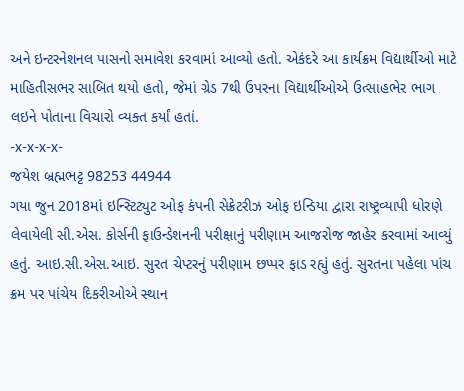અને ઇન્ટરનેશનલ પાસનો સમાવેશ કરવામાં આવ્યો હતો. એકંદરે આ કાર્યક્રમ વિદ્યાર્થીઓ માટે માહિતીસભર સાબિત થયો હતો, જેમાં ગ્રેડ 7થી ઉપરના વિદ્યાર્થીઓએ ઉત્સાહભેર ભાગ લઇને પોતાના વિચારો વ્યક્ત કર્યાં હતાં.
-x-x-x-x-
જયેશ બ્રહ્મભટ્ટ 98253 44944
ગયા જુન 2018માં ઇન્સ્ટિટ્યુટ ઓફ કંપની સેક્રેટરીઝ ઓફ ઇન્ડિયા દ્વારા રાષ્ટ્રવ્યાપી ધોરણે લેવાયેલી સી.એસ. કોર્સની ફાઉન્ડેશનની પરીક્ષાનું પરીણામ આજરોજ જાહેર કરવામાં આવ્યું હતું. આઇ.સી.એસ.આઇ. સુરત ચેપ્ટરનું પરીણામ છપ્પર ફાડ રહ્યું હતું. સુરતના પહેલા પાંચ ક્રમ પર પાંચેય દિકરીઓએ સ્થાન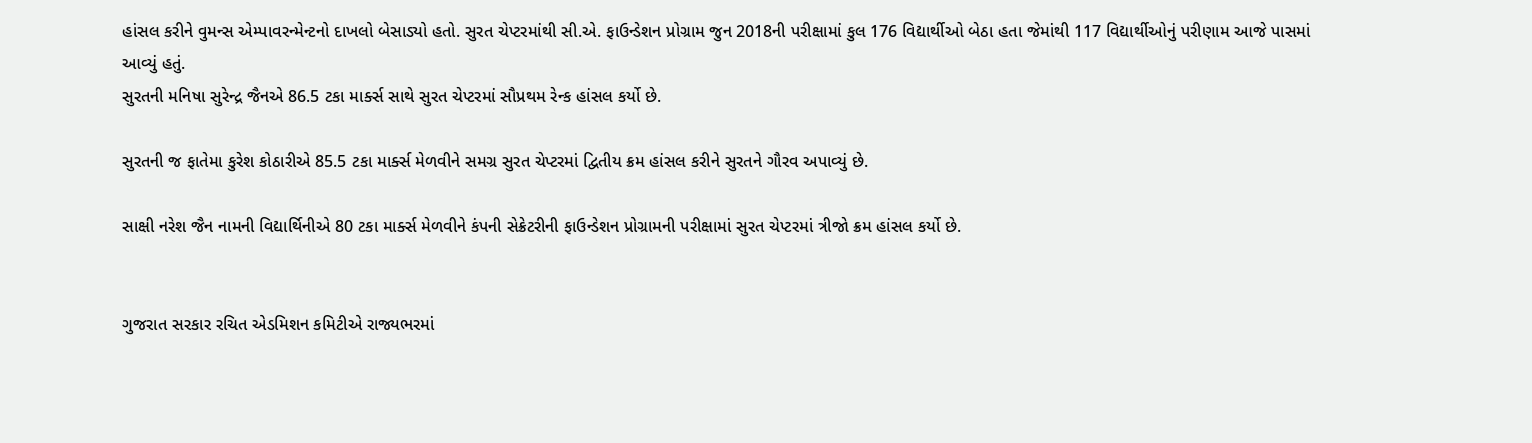હાંસલ કરીને વુમન્સ એમ્પાવરન્મેન્ટનો દાખલો બેસાડ્યો હતો. સુરત ચેપ્ટરમાંથી સી.એ. ફાઉન્ડેશન પ્રોગ્રામ જુન 2018ની પરીક્ષામાં કુલ 176 વિદ્યાર્થીઓ બેઠા હતા જેમાંથી 117 વિદ્યાર્થીઓનું પરીણામ આજે પાસમાં આવ્યું હતું.
સુરતની મનિષા સુરેન્દ્ર જૈનએ 86.5 ટકા માર્ક્સ સાથે સુરત ચેપ્ટરમાં સૌપ્રથમ રેન્ક હાંસલ કર્યો છે.

સુરતની જ ફાતેમા કુરેશ કોઠારીએ 85.5 ટકા માર્ક્સ મેળવીને સમગ્ર સુરત ચેપ્ટરમાં દ્વિતીય ક્રમ હાંસલ કરીને સુરતને ગૌરવ અપાવ્યું છે.

સાક્ષી નરેશ જૈન નામની વિદ્યાર્થિનીએ 80 ટકા માર્ક્સ મેળવીને કંપની સેક્રેટરીની ફાઉન્ડેશન પ્રોગ્રામની પરીક્ષામાં સુરત ચેપ્ટરમાં ત્રીજો ક્રમ હાંસલ કર્યો છે.


ગુજરાત સરકાર રચિત એડમિશન કમિટીએ રાજ્યભરમાં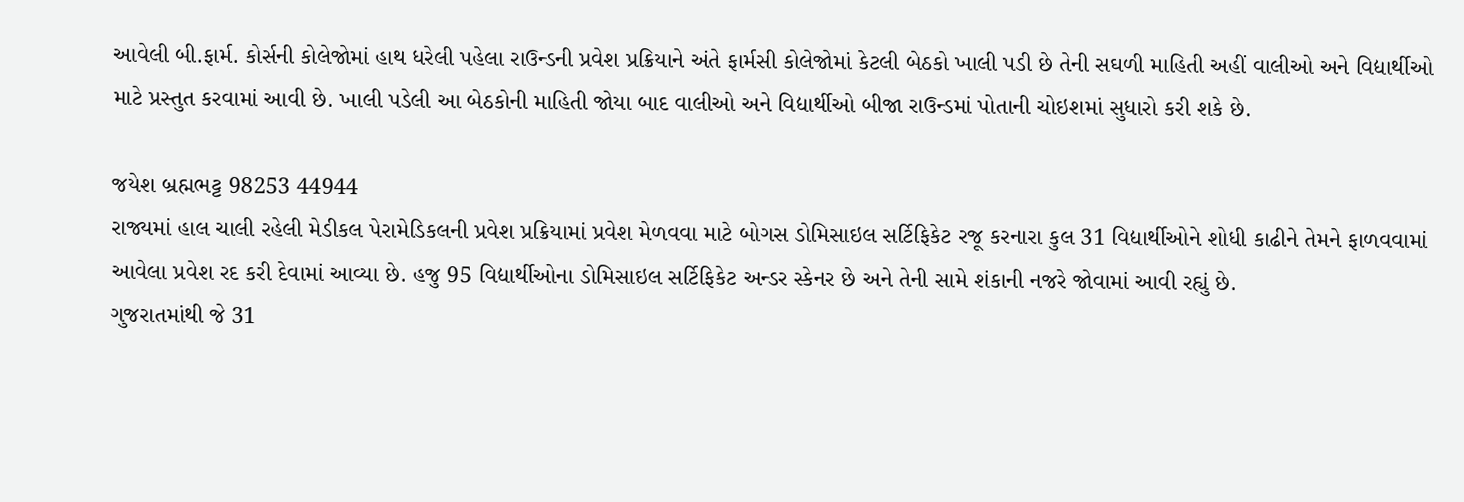આવેલી બી.ફાર્મ. કોર્સની કોલેજોમાં હાથ ધરેલી પહેલા રાઉન્ડની પ્રવેશ પ્રક્રિયાને અંતે ફાર્મસી કોલેજોમાં કેટલી બેઠકો ખાલી પડી છે તેની સઘળી માહિતી અહીં વાલીઓ અને વિદ્યાર્થીઓ માટે પ્રસ્તુત કરવામાં આવી છે. ખાલી પડેલી આ બેઠકોની માહિતી જોયા બાદ વાલીઓ અને વિદ્યાર્થીઓ બીજા રાઉન્ડમાં પોતાની ચોઇશમાં સુધારો કરી શકે છે.

જયેશ બ્રહ્મભટ્ટ 98253 44944
રાજ્યમાં હાલ ચાલી રહેલી મેડીકલ પેરામેડિકલની પ્રવેશ પ્રક્રિયામાં પ્રવેશ મેળવવા માટે બોગસ ડોમિસાઇલ સર્ટિફિકેટ રજૂ કરનારા કુલ 31 વિદ્યાર્થીઓને શોધી કાઢીને તેમને ફાળવવામાં આવેલા પ્રવેશ રદ કરી દેવામાં આવ્યા છે. હજુ 95 વિદ્યાર્થીઓના ડોમિસાઇલ સર્ટિફિકેટ અન્ડર સ્કેનર છે અને તેની સામે શંકાની નજરે જોવામાં આવી રહ્યું છે.
ગુજરાતમાંથી જે 31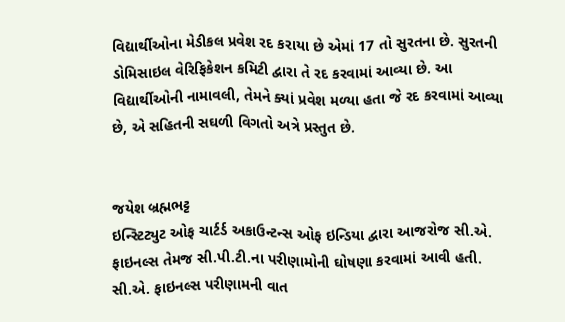વિદ્યાર્થીઓના મેડીકલ પ્રવેશ રદ કરાયા છે એમાં 17 તો સુરતના છે. સુરતની ડોમિસાઇલ વેરિફિકેશન કમિટી દ્વારા તે રદ કરવામાં આવ્યા છે. આ વિદ્યાર્થીઓની નામાવલી, તેમને ક્યાં પ્રવેશ મળ્યા હતા જે રદ કરવામાં આવ્યા છે, એ સહિતની સઘળી વિગતો અત્રે પ્રસ્તુત છે.


જયેશ બ્રહ્મભટ્ટ
ઇન્સ્ટિટ્યુટ ઓફ ચાર્ટર્ડ અકાઉન્ટન્સ ઓફ ઇન્ડિયા દ્વારા આજરોજ સી.એ. ફાઇનલ્સ તેમજ સી.પી.ટી.ના પરીણામોની ઘોષણા કરવામાં આવી હતી. સી.એ. ફાઇનલ્સ પરીણામની વાત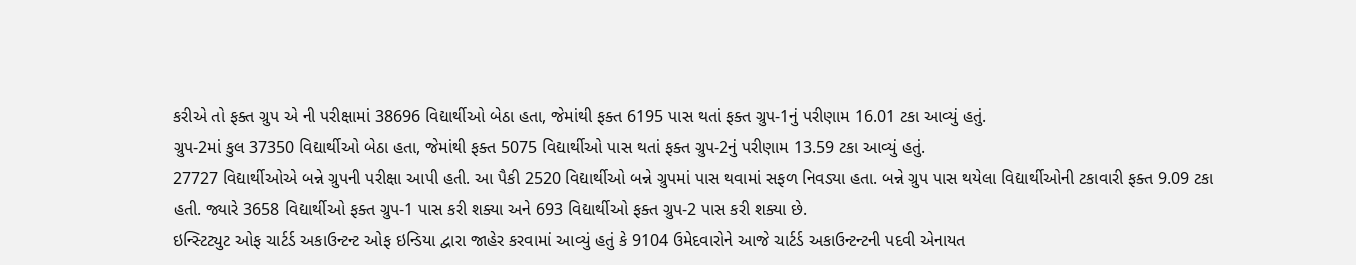કરીએ તો ફક્ત ગ્રુપ એ ની પરીક્ષામાં 38696 વિદ્યાર્થીઓ બેઠા હતા, જેમાંથી ફક્ત 6195 પાસ થતાં ફક્ત ગ્રુપ-1નું પરીણામ 16.01 ટકા આવ્યું હતું.
ગ્રુપ-2માં કુલ 37350 વિદ્યાર્થીઓ બેઠા હતા, જેમાંથી ફક્ત 5075 વિદ્યાર્થીઓ પાસ થતાં ફક્ત ગ્રુપ-2નું પરીણામ 13.59 ટકા આવ્યું હતું.
27727 વિદ્યાર્થીઓએ બન્ને ગ્રુપની પરીક્ષા આપી હતી. આ પૈકી 2520 વિદ્યાર્થીઓ બન્ને ગ્રુપમાં પાસ થવામાં સફળ નિવડ્યા હતા. બન્ને ગ્રુપ પાસ થયેલા વિદ્યાર્થીઓની ટકાવારી ફક્ત 9.09 ટકા હતી. જ્યારે 3658 વિદ્યાર્થીઓ ફક્ત ગ્રુપ-1 પાસ કરી શક્યા અને 693 વિદ્યાર્થીઓ ફક્ત ગ્રુપ-2 પાસ કરી શક્યા છે.
ઇન્સ્ટિટ્યુટ ઓફ ચાર્ટર્ડ અકાઉન્ટન્ટ ઓફ ઇન્ડિયા દ્વારા જાહેર કરવામાં આવ્યું હતું કે 9104 ઉમેદવારોને આજે ચાર્ટર્ડ અકાઉન્ટન્ટની પદવી એનાયત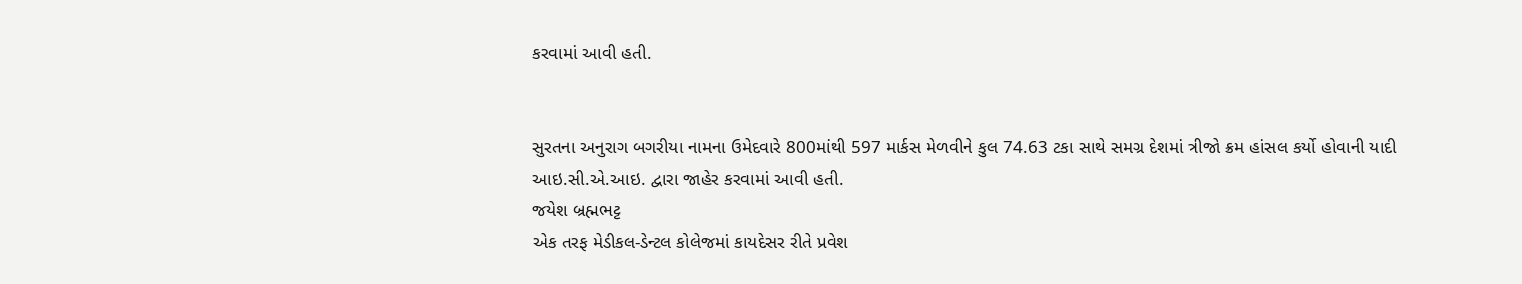કરવામાં આવી હતી.


સુરતના અનુરાગ બગરીયા નામના ઉમેદવારે 800માંથી 597 માર્કસ મેળવીને કુલ 74.63 ટકા સાથે સમગ્ર દેશમાં ત્રીજો ક્રમ હાંસલ કર્યો હોવાની યાદી આઇ.સી.એ.આઇ. દ્વારા જાહેર કરવામાં આવી હતી.
જયેશ બ્રહ્મભટ્ટ
એક તરફ મેડીકલ-ડેન્ટલ કોલેજમાં કાયદેસર રીતે પ્રવેશ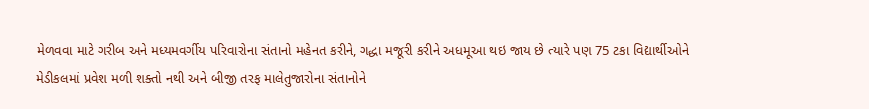મેળવવા માટે ગરીબ અને મધ્યમવર્ગીય પરિવારોના સંતાનો મહેનત કરીને, ગદ્ધા મજૂરી કરીને અધમૂઆ થઇ જાય છે ત્યારે પણ 75 ટકા વિદ્યાર્થીઓને મેડીકલમાં પ્રવેશ મળી શક્તો નથી અને બીજી તરફ માલેતુજારોના સંતાનોને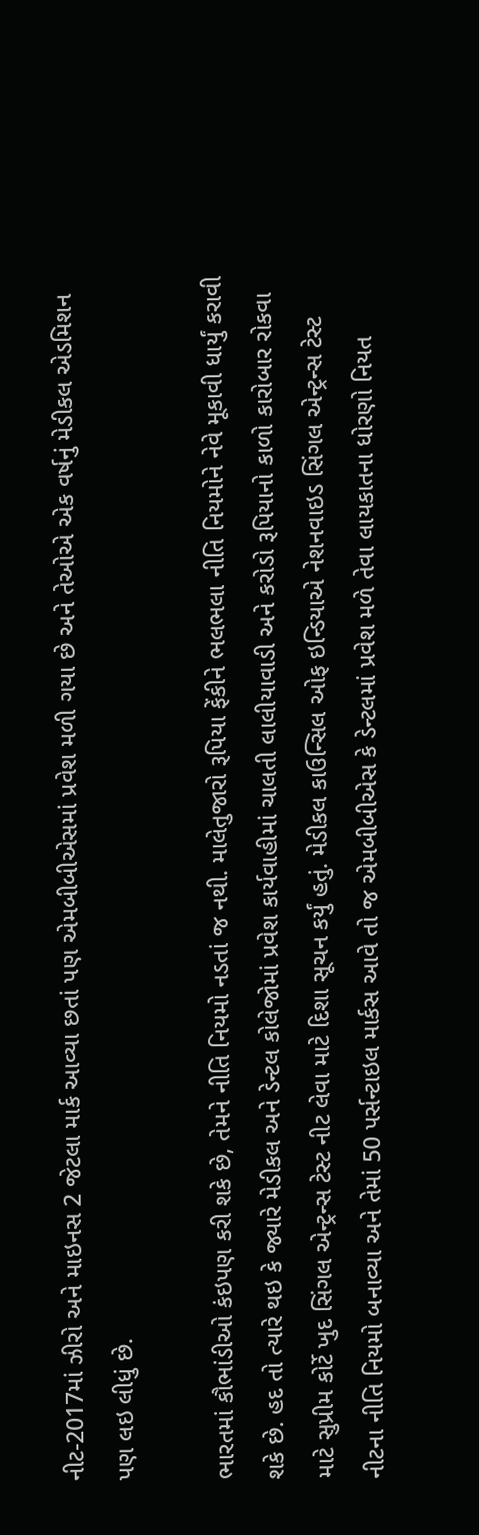નીટ-2017માં ઝીરો અને માઇનસ 2 જેટલા માર્ક આવ્યા છતાં પણ એમબીબીએસમાં પ્રવેશ મળી ગયા છે અને તેઓએ એક વર્ષનું મેડીકલ એડમિશન પણ લઇ લીધું છે.

ભારતમાં કૌભાંડીઓ કંઇપણ કરી શકે છે, તેમને નીતિ નિયમો નડતાં જ નથી. માલેતુજારો રૂપિયા ફેંકીને ભલભલા નીતિ નિયમોને નેવે મૂકાવી ધાર્યું કરાવી શકે છે. હદ તો ત્યારે થઇ કે જ્યારે મેડીકલ અને ડેન્ટલ કોલેજોમાં પ્રવેશ કાર્યવાહીમાં ચાલતી લાલીયાવાડી અને કરોડો રૂપિયાનો કાળો કારોબાર રોકવા માટે સુપ્રીમ કોર્ટે ખુદ સિંગલ એન્ટ્રન્સ ટેસ્ટ નીટ લેવા માટે દિશા સૂચન કર્યું હતું. મેડીકલ કાઉન્સિલ ઓફ ઇન્ડિયાએ નેશનવાઇડ સિંગલ એન્ટ્રન્સ ટેસ્ટ નીટના નીતિ નિયમો બનાવ્યા અને તેમાં 50 પર્સન્ટાઇલ માર્કસ આવે તો જ એમબીબીએસ કે ડેન્ટલમાં પ્રવેશ મળે તેવા લાયકાતના ધોરણો નિયત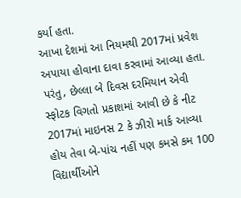કર્યા હતા.
આખા દેશમાં આ નિયમથી 2017માં પ્રવેશ અપાયા હોવાના દાવા કરવામાં આવ્યા હતા. પરંતુ, છેલ્લા બે દિવસ દરમિયાન એવી સ્ફોટક વિગતો પ્રકાશમાં આવી છે કે નીટ 2017માં માઇનસ 2 કે ઝીરો માર્ક આવ્યા હોય તેવા બે-પાંચ નહીં પણ કમસે કમ 100 વિદ્યાર્થીઓને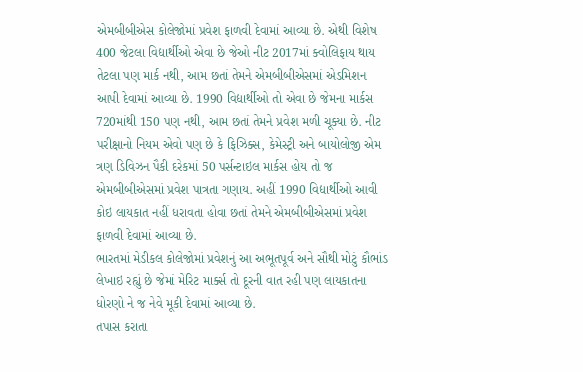એમબીબીએસ કોલેજોમાં પ્રવેશ ફાળવી દેવામાં આવ્યા છે. એથી વિશેષ 400 જેટલા વિદ્યાર્થીઓ એવા છે જેઓ નીટ 2017માં ક્વોલિફાય થાય તેટલા પણ માર્ક નથી, આમ છતાં તેમને એમબીબીએસમાં એડમિશન આપી દેવામાં આવ્યા છે. 1990 વિદ્યાર્થીઓ તો એવા છે જેમના માર્કસ 720માંથી 150 પણ નથી, આમ છતાં તેમને પ્રવેશ મળી ચૂક્યા છે. નીટ પરીક્ષાનો નિયમ એવો પણ છે કે ફિઝિક્સ, કેમેસ્ટ્રી અને બાયોલોજી એમ ત્રણ ડિવિઝન પૈકી દરેકમાં 50 પર્સન્ટાઇલ માર્કસ હોય તો જ એમબીબીએસમાં પ્રવેશ પાત્રતા ગણાય. અહીં 1990 વિદ્યાર્થીઓ આવી કોઇ લાયકાત નહીં ધરાવતા હોવા છતાં તેમને એમબીબીએસમાં પ્રવેશ ફાળવી દેવામાં આવ્યા છે.
ભારતમાં મેડીકલ કોલેજોમાં પ્રવેશનું આ અભૂતપૂર્વ અને સૌથી મોટું કૌભાંડ લેખાઇ રહ્યું છે જેમાં મેરિટ માર્ક્સ તો દૂરની વાત રહી પણ લાયકાતના ધોરણો ને જ નેવે મૂકી દેવામાં આવ્યા છે.
તપાસ કરાતા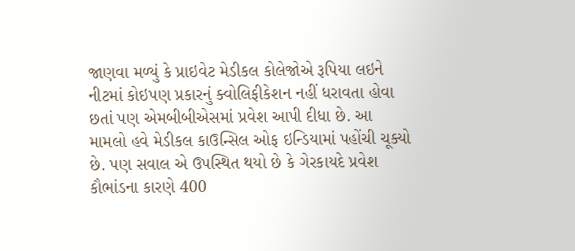જાણવા મળ્યું કે પ્રાઇવેટ મેડીકલ કોલેજોએ રૂપિયા લઇને નીટમાં કોઇપણ પ્રકારનું ક્વોલિફીકેશન નહીં ધરાવતા હોવા છતાં પણ એમબીબીએસમાં પ્રવેશ આપી દીધા છે. આ મામલો હવે મેડીકલ કાઉન્સિલ ઓફ ઇન્ડિયામાં પહોંચી ચૂક્યો છે. પણ સવાલ એ ઉપસ્થિત થયો છે કે ગેરકાયદે પ્રવેશ કૌભાંડના કારણે 400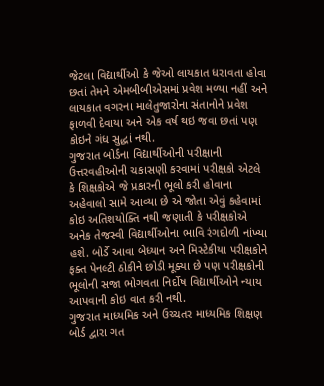જેટલા વિદ્યાર્થીઓ કે જેઓ લાયકાત ધરાવતા હોવા છતાં તેમને એમબીબીએસમાં પ્રવેશ મળ્યા નહીં અને લાયકાત વગરના માલેતુજારોના સંતાનોને પ્રવેશ ફાળવી દેવાયા અને એક વર્ષ થઇ જવા છતાં પણ કોઇને ગંધ સુદ્ધાં નથી.
ગુજરાત બોર્ડના વિદ્યાર્થીઓની પરીક્ષાની ઉત્તરવહીઓની ચકાસણી કરવામાં પરીક્ષકો એટલે કે શિક્ષકોએ જે પ્રકારની ભૂલો કરી હોવાના અહેવાલો સામે આવ્યા છે એ જોતા એવું કહેવામાં કોઇ અતિશયોક્તિ નથી જણાતી કે પરીક્ષકોએ અનેક તેજસ્વી વિદ્યાર્થીઓના ભાવિ રંગદોળી નાંખ્યા હશે. બોર્ડે આવા બેધ્યાન અને મિસ્ટેકીયા પરીક્ષકોને ફક્ત પેનલ્ટી ઠોકીને છોડી મૂક્યા છે પણ પરીક્ષકોની ભૂલોની સજા ભોગવતા નિર્દોષ વિદ્યાર્થીઓને ન્યાય આપવાની કોઇ વાત કરી નથી.
ગુજરાત માધ્યમિક અને ઉચ્ચતર માધ્યમિક શિક્ષણ બોર્ડ દ્વારા ગત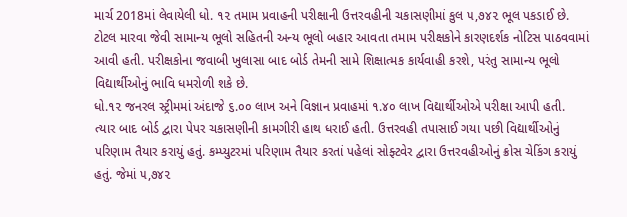માર્ચ 2018માં લેવાયેલી ધો. ૧૨ તમામ પ્રવાહની પરીક્ષાની ઉત્તરવહીની ચકાસણીમાં કુલ ૫,૭૪૨ ભૂલ પકડાઈ છે. ટોટલ મારવા જેવી સામાન્ય ભૂલો સહિતની અન્ય ભૂલો બહાર આવતા તમામ પરીક્ષકોને કારણદર્શક નોટિસ પાઠવવામાં આવી હતી. પરીક્ષકોના જવાબી ખુલાસા બાદ બોર્ડ તેમની સામે શિક્ષાત્મક કાર્યવાહી કરશે, પરંતુ સામાન્ય ભૂલો વિદ્યાર્થીઓનું ભાવિ ધમરોળી શકે છે.
ધો.૧૨ જનરલ સ્ટ્રીમમાં અંદાજે ૬.૦૦ લાખ અને વિજ્ઞાન પ્રવાહમાં ૧.૪૦ લાખ વિદ્યાર્થીઓએ પરીક્ષા આપી હતી. ત્યાર બાદ બોર્ડ દ્વારા પેપર ચકાસણીની કામગીરી હાથ ધરાઈ હતી. ઉત્તરવહી તપાસાઈ ગયા પછી વિદ્યાર્થીઓનું પરિણામ તૈયાર કરાયું હતું. કમ્પ્યુટરમાં પરિણામ તૈયાર કરતાં પહેલાં સોફ્ટવેર દ્વારા ઉત્તરવહીઓનું ક્રોસ ચેકિંગ કરાયું હતું. જેમાં ૫,૭૪૨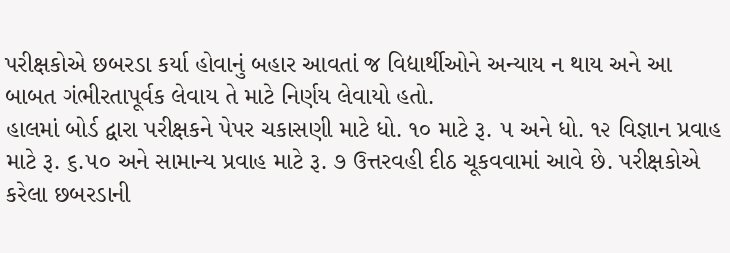પરીક્ષકોએ છબરડા કર્યા હોવાનું બહાર આવતાં જ વિદ્યાર્થીઓને અન્યાય ન થાય અને આ બાબત ગંભીરતાપૂર્વક લેવાય તે માટે નિર્ણય લેવાયો હતો.
હાલમાં બોર્ડ દ્વારા પરીક્ષકને પેપર ચકાસણી માટે ધો. ૧૦ માટે રૂ. ૫ અને ધો. ૧૨ વિજ્ઞાન પ્રવાહ માટે રૂ. ૬.૫૦ અને સામાન્ય પ્રવાહ માટે રૂ. ૭ ઉત્તરવહી દીઠ ચૂકવવામાં આવે છે. પરીક્ષકોએ કરેલા છબરડાની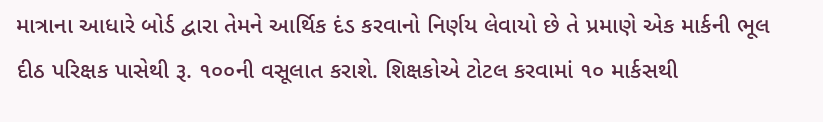માત્રાના આધારે બોર્ડ દ્વારા તેમને આર્થિક દંડ કરવાનો નિર્ણય લેવાયો છે તે પ્રમાણે એક માર્કની ભૂલ દીઠ પરિક્ષક પાસેથી રૂ. ૧૦૦ની વસૂલાત કરાશે. શિક્ષકોએ ટોટલ કરવામાં ૧૦ માર્કસથી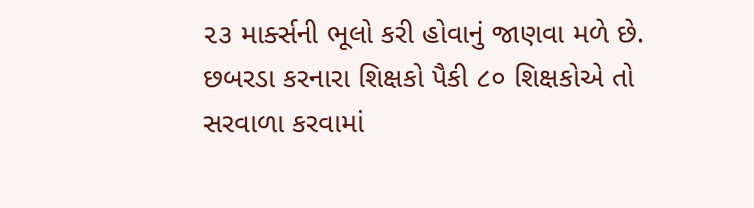૨૩ માર્ક્સની ભૂલો કરી હોવાનું જાણવા મળે છે. છબરડા કરનારા શિક્ષકો પૈકી ૮૦ શિક્ષકોએ તો સરવાળા કરવામાં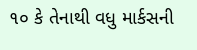૧૦ કે તેનાથી વધુ માર્કસની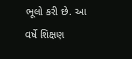ભૂલો કરી છે. આ વર્ષે શિક્ષણ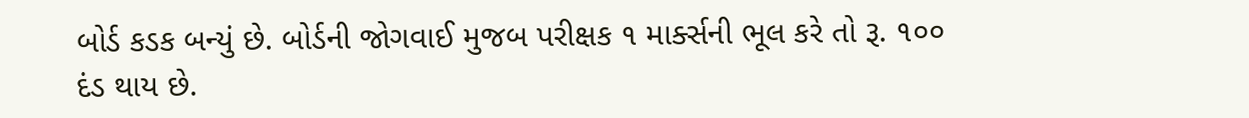બોર્ડ કડક બન્યું છે. બોર્ડની જોગવાઈ મુજબ પરીક્ષક ૧ માર્ક્સની ભૂલ કરે તો રૂ. ૧૦૦ દંડ થાય છે.